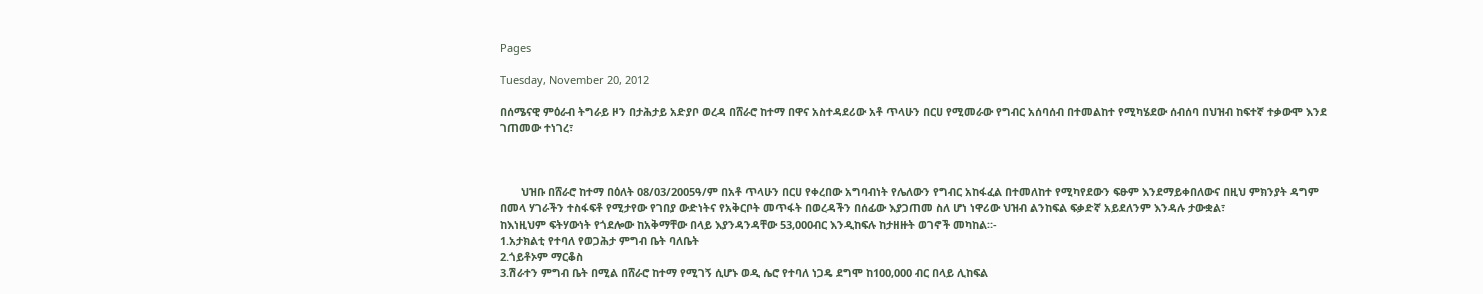Pages

Tuesday, November 20, 2012

በሰሜናዊ ምዕራብ ትግራይ ዞን በታሕታይ አድያቦ ወረዳ በሸራሮ ከተማ በዋና አስተዳደሪው አቶ ጥላሁን በርሀ የሚመራው የግብር አሰባሰብ በተመልከተ የሚካሄደው ሰብሰባ በህዝብ ከፍተኛ ተቃውሞ እንደ ገጠመው ተነገረ፣



       ህዝቡ በሸራሮ ከተማ በዕለት 08/03/2005ዓ/ም በአቶ ጥላሁን በርሀ የቀረበው አግባብነት የሌለውን የግብር አከፋፈል በተመለከተ የሚካየደውን ፍፁም እንደማይቀበለውና በዚህ ምክንያት ዳግም በመላ ሃገራችን ተስፋፍቶ የሚታየው የገበያ ውድነትና የአቅርቦት መጥፋት በወረዳችን በሰፊው እያጋጠመ ስለ ሆነ ነዋሪው ህዝብ ልንከፍል ፍቃድኛ አይደለንም እንዳሉ ታውቋል፣
ከእነዚህም ፍትሃውነት የጎደሎው ከአቅማቸው በላይ እያንዳንዳቸው 53,000ብር እንዲከፍሉ ከታዘዙት ወገኖች መካከል።-
1.አታክልቲ የተባለ የወጋሕታ ምግብ ቤት ባለቤት
2.ጎይቶኦም ማርቆስ
3.ሽራተን ምግብ ቤት በሚል በሸራሮ ከተማ የሚገኝ ሲሆኑ ወዲ ሴሮ የተባለ ነጋዴ ደግሞ ከ100,000 ብር በላይ ሊከፍል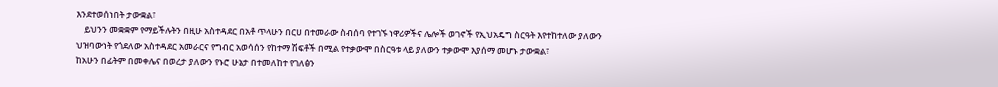እንደተወሰነበት ታውቋል፣
    ይህንን መቋቋም የማይችሉትን በዚሁ አስተዳደር በአቶ ጥላሁን በርሀ በተመራው ስብሰባ የተገኙ ነዋሪዎችና ሌሎች ወገኖች የኢህአዴግ ስርዓት እየተከተለው ያለውን ህዝባውነት የጎደለው አስተዳደር አመራርና የግብር አወሳሰን የከተማ ሽፍቶች በሚል የተቃውሞ በስርዓቱ ላይ ያለውን ተቃውሞ እያሰማ መሆኑ ታውቋል፣
ከአሁን በፊትም በመቀሌና በወረታ ያለውን የኑሮ ሁኔታ በተመለከተ የገለፅን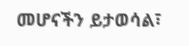መሆናችን ይታወሳል፣